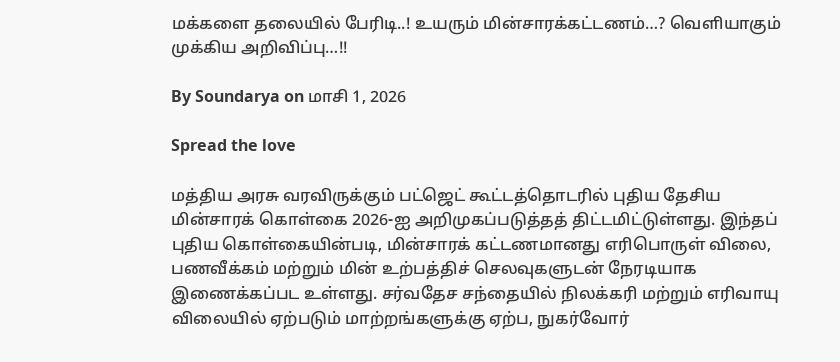மக்களை தலையில் பேரிடி..! உயரும் மின்சாரக்கட்டணம்…? வெளியாகும் முக்கிய அறிவிப்பு…!!

By Soundarya on மாசி 1, 2026

Spread the love

மத்திய அரசு வரவிருக்கும் பட்ஜெட் கூட்டத்தொடரில் புதிய தேசிய மின்சாரக் கொள்கை 2026-ஐ அறிமுகப்படுத்தத் திட்டமிட்டுள்ளது. இந்தப் புதிய கொள்கையின்படி, மின்சாரக் கட்டணமானது எரிபொருள் விலை, பணவீக்கம் மற்றும் மின் உற்பத்திச் செலவுகளுடன் நேரடியாக இணைக்கப்பட உள்ளது. சர்வதேச சந்தையில் நிலக்கரி மற்றும் எரிவாயு விலையில் ஏற்படும் மாற்றங்களுக்கு ஏற்ப, நுகர்வோர்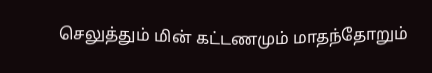செலுத்தும் மின் கட்டணமும் மாதந்தோறும்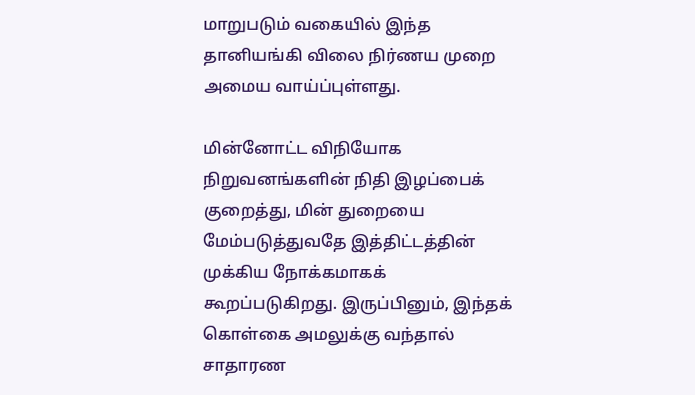மாறுபடும் வகையில் இந்த தானியங்கி விலை நிர்ணய முறை அமைய வாய்ப்புள்ளது.

மின்னோட்ட விநியோக நிறுவனங்களின் நிதி இழப்பைக் குறைத்து, மின் துறையை மேம்படுத்துவதே இத்திட்டத்தின் முக்கிய நோக்கமாகக் கூறப்படுகிறது. இருப்பினும், இந்தக் கொள்கை அமலுக்கு வந்தால் சாதாரண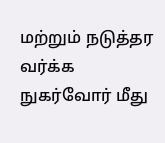மற்றும் நடுத்தர வர்க்க நுகர்வோர் மீது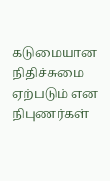கடுமையான நிதிச்சுமை ஏற்படும் என நிபுணர்கள்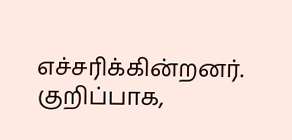எச்சரிக்கின்றனர். குறிப்பாக,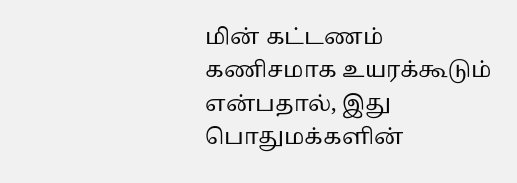மின் கட்டணம் கணிசமாக உயரக்கூடும் என்பதால், இது பொதுமக்களின்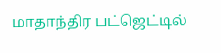மாதாந்திர பட்ஜெட்டில்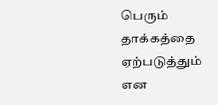பெரும் தாக்கத்தை ஏற்படுத்தும் என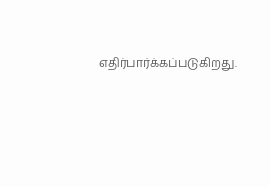எதிர்பார்க்கப்படுகிறது.